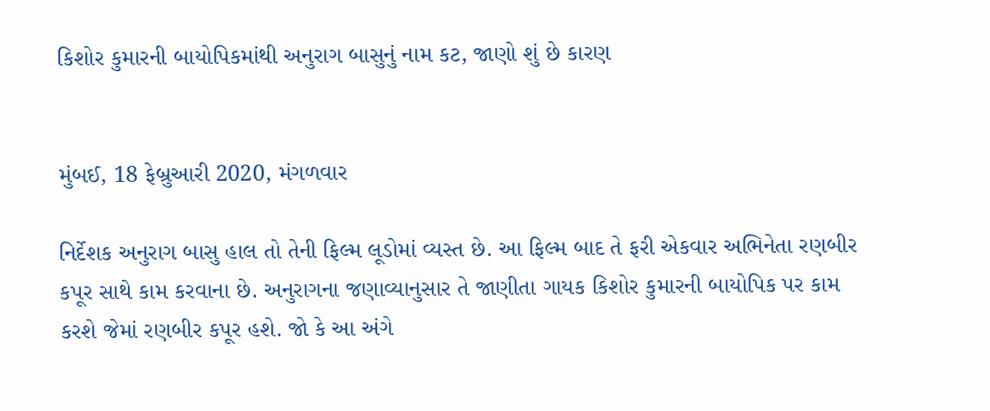કિશોર કુમારની બાયોપિકમાંથી અનુરાગ બાસુનું નામ કટ, જાણો શું છે કારણ


મુંબઈ, 18 ફેબ્રુઆરી 2020, મંગળવાર

નિર્દેશક અનુરાગ બાસુ હાલ તો તેની ફિલ્મ લૂડોમાં વ્યસ્ત છે. આ ફિલ્મ બાદ તે ફરી એકવાર અભિનેતા રણબીર કપૂર સાથે કામ કરવાના છે. અનુરાગના જણાવ્યાનુસાર તે જાણીતા ગાયક કિશોર કુમારની બાયોપિક પર કામ કરશે જેમાં રણબીર કપૂર હશે. જો કે આ અંગે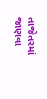તાજેતરમાં જાણવા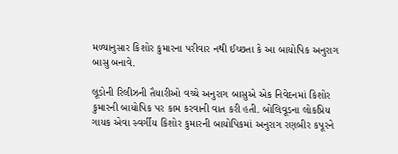મળ્યાનુસાર કિશોર કુમારના પરીવાર નથી ઈચ્છતા કે આ બાયોપિક અનુરાગ બાસુ બનાવે.

લૂડોની રિલીઝની તૈયારીઓ વચ્ચે અનુરાગ બાસુએ એક નિવેદનમાં કિશોર કુમારની બાયોપિક પર કામ કરવાની વાત કરી હતી. બોલિવૂડના લોકપ્રિય ગાયક એવા સ્વર્ગીય કિશોર કુમારની બાયોપિકમાં અનુરાગ રણબીર કપૂરને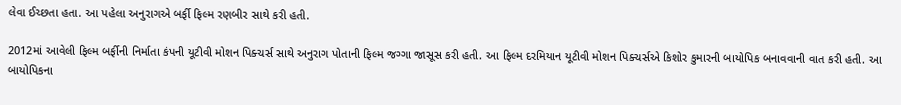લેવા ઈચ્છતા હતા. આ પહેલા અનુરાગએ બર્ફી ફિલ્મ રણબીર સાથે કરી હતી.

2012માં આવેલી ફિલ્મ બર્ફીની નિર્માતા કંપની યૂટીવી મોશન પિક્ચર્સ સાથે અનુરાગ પોતાની ફિલ્મ જગ્ગા જાસૂસ કરી હતી. આ ફિલ્મ દરમિયાન યૂટીવી મોશન પિક્ચર્સએ કિશોર કુમારની બાયોપિક બનાવવાની વાત કરી હતી. આ બાયોપિકના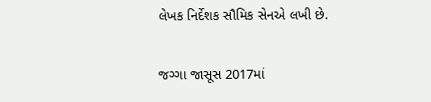લેખક નિર્દેશક સૌમિક સેનએ લખી છે.

જગ્ગા જાસૂસ 2017માં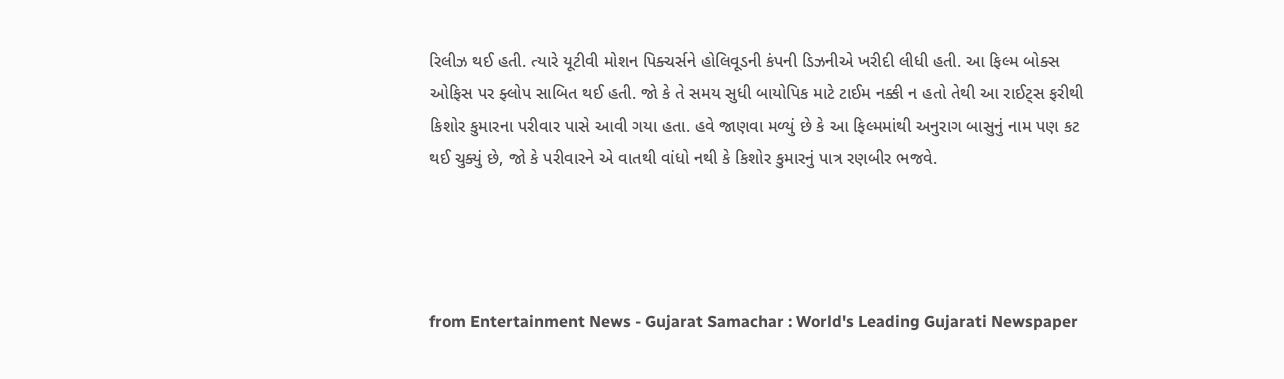રિલીઝ થઈ હતી. ત્યારે યૂટીવી મોશન પિક્ચર્સને હોલિવૂડની કંપની ડિઝનીએ ખરીદી લીધી હતી. આ ફિલ્મ બોક્સ ઓફિસ પર ફ્લોપ સાબિત થઈ હતી. જો કે તે સમય સુધી બાયોપિક માટે ટાઈમ નક્કી ન હતો તેથી આ રાઈટ્સ ફરીથી કિશોર કુમારના પરીવાર પાસે આવી ગયા હતા. હવે જાણવા મળ્યું છે કે આ ફિલ્મમાંથી અનુરાગ બાસુનું નામ પણ કટ થઈ ચુક્યું છે, જો કે પરીવારને એ વાતથી વાંધો નથી કે કિશોર કુમારનું પાત્ર રણબીર ભજવે.




from Entertainment News - Gujarat Samachar : World's Leading Gujarati Newspaper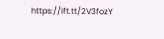https://ift.tt/2V3fozY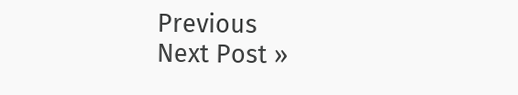Previous
Next Post »